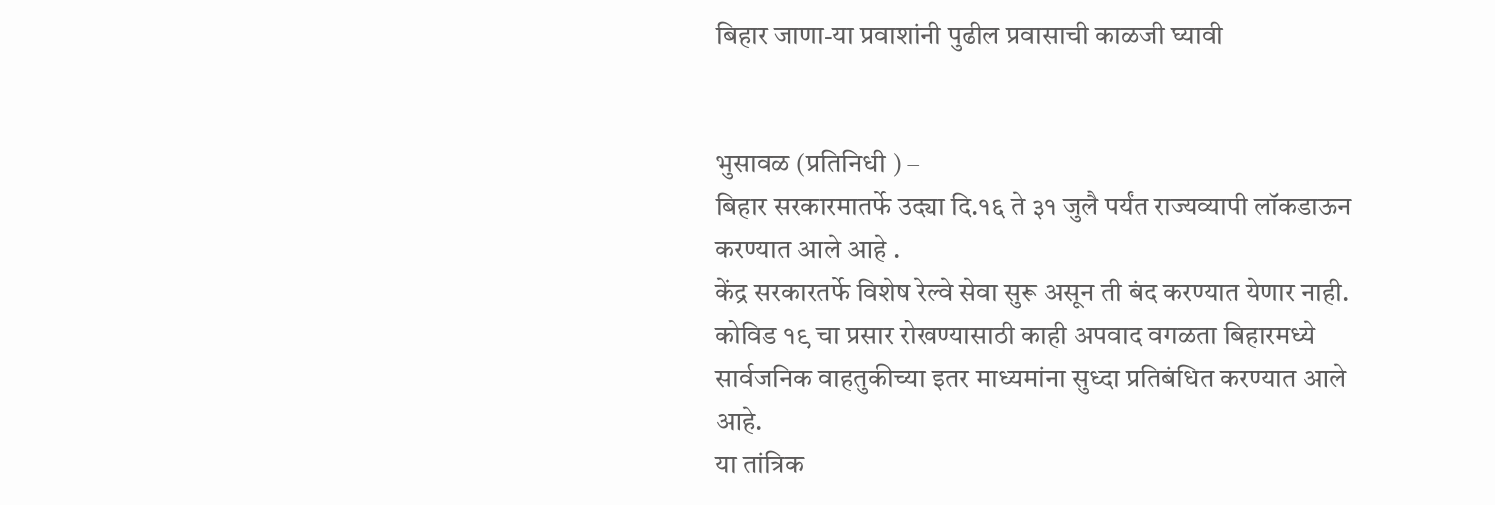बिहार जाणा-या प्रवाशांनी पुढील प्रवासाची काळजी घ्‍यावी


भुसावळ (प्रतिनिधी ) –
बिहार सरकारमातर्फे उद्‍या दि.१६ ते ३१ जुलै पर्यंत राज्यव्यापी लॉकडाऊन करण्‍यात आले आहे .
केंद्र सरकारतर्फे विशेष रेल्वे सेवा सुरू असून ती बंद करण्‍यात येणार नाही. कोविड १९ चा प्रसार रोखण्यासाठी काही अपवाद वगळता बिहारमध्ये सार्वजनिक वाहतुकीच्या इतर माध्यमांना सुध्‍दा प्रतिबंधित करण्‍यात आले आहे.
या तांत्रिक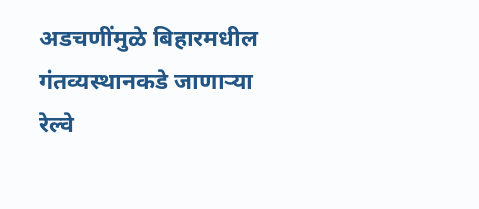अडचणींमुळे बिहारमधील गंतव्यस्थानकडे जाणाऱ्या रेल्वे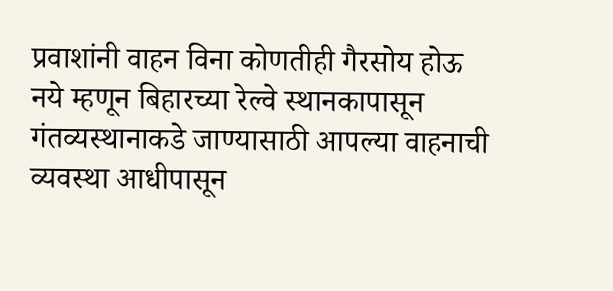प्रवाशांनी वाहन विना कोणतीही गैरसोय होऊ नये म्हणून बिहारच्या रेल्वे स्थानकापासून गंतव्यस्थानाकडे जाण्यासाठी आपल्‍या वाहनाची व्यवस्था आधीपासून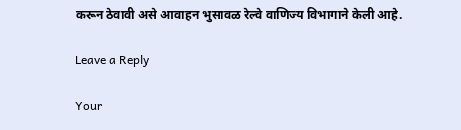करून ठेवावी असे आवाहन भुसावळ रेल्‍वे वाणिज्‍य विभागाने केली आहे.

Leave a Reply

Your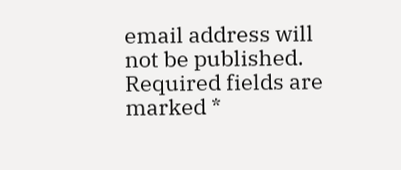email address will not be published. Required fields are marked *